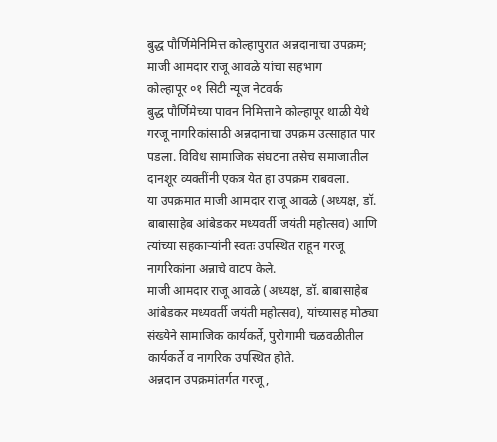बुद्ध पौर्णिमेनिमित्त कोल्हापुरात अन्नदानाचा उपक्रम; माजी आमदार राजू आवळे यांचा सहभाग
कोल्हापूर ०१ सिटी न्यूज नेटवर्क
बुद्ध पौर्णिमेच्या पावन निमित्ताने कोल्हापूर थाळी येथे गरजू नागरिकांसाठी अन्नदानाचा उपक्रम उत्साहात पार पडला. विविध सामाजिक संघटना तसेच समाजातील दानशूर व्यक्तींनी एकत्र येत हा उपक्रम राबवला.
या उपक्रमात माजी आमदार राजू आवळे (अध्यक्ष, डॉ. बाबासाहेब आंबेडकर मध्यवर्ती जयंती महोत्सव) आणि त्यांच्या सहकाऱ्यांनी स्वतः उपस्थित राहून गरजू नागरिकांना अन्नाचे वाटप केले.
माजी आमदार राजू आवळे (अध्यक्ष, डॉ. बाबासाहेब आंबेडकर मध्यवर्ती जयंती महोत्सव), यांच्यासह मोठ्या संख्येने सामाजिक कार्यकर्ते, पुरोगामी चळवळीतील कार्यकर्ते व नागरिक उपस्थित होते.
अन्नदान उपक्रमांतर्गत गरजू,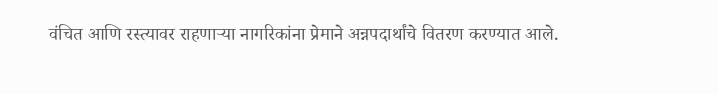वंचित आणि रस्त्यावर राहणाऱ्या नागरिकांना प्रेमाने अन्नपदार्थांचे वितरण करण्यात आले.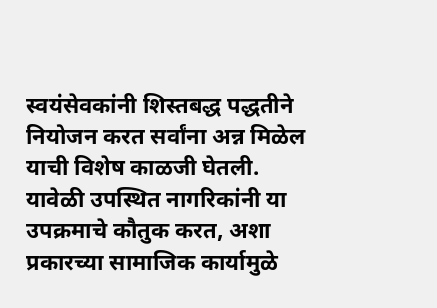स्वयंसेवकांनी शिस्तबद्ध पद्धतीने नियोजन करत सर्वांना अन्न मिळेल याची विशेष काळजी घेतली.
यावेळी उपस्थित नागरिकांनी या उपक्रमाचे कौतुक करत, अशा प्रकारच्या सामाजिक कार्यामुळे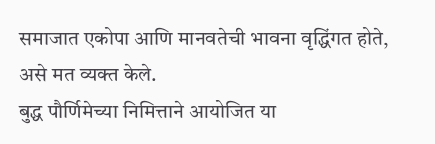समाजात एकोपा आणि मानवतेची भावना वृद्धिंगत होते, असे मत व्यक्त केले.
बुद्ध पौर्णिमेच्या निमित्ताने आयोजित या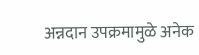अन्नदान उपक्रमामुळे अनेक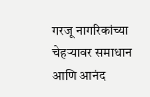गरजू नागरिकांच्या चेहऱ्यावर समाधान आणि आनंद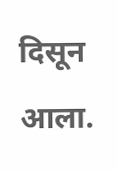दिसून आला.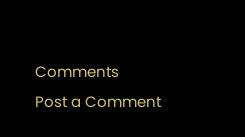Comments
Post a Comment